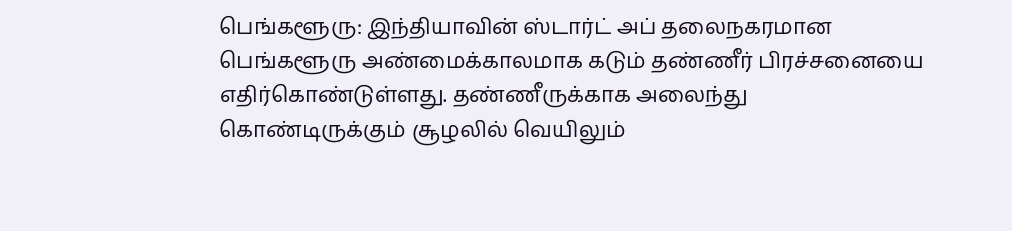பெங்களூரு: இந்தியாவின் ஸ்டார்ட் அப் தலைநகரமான பெங்களூரு அண்மைக்காலமாக கடும் தண்ணீர் பிரச்சனையை எதிர்கொண்டுள்ளது. தண்ணீருக்காக அலைந்து கொண்டிருக்கும் சூழலில் வெயிலும்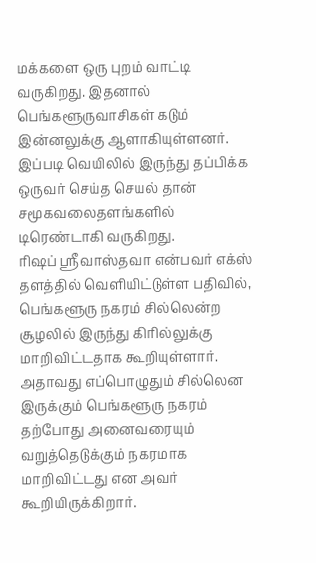மக்களை ஒரு புறம் வாட்டி வருகிறது. இதனால் பெங்களூருவாசிகள் கடும் இன்னலுக்கு ஆளாகியுள்ளனர். இப்படி வெயிலில் இருந்து தப்பிக்க ஒருவர் செய்த செயல் தான் சமூகவலைதளங்களில் டிரெண்டாகி வருகிறது.
ரிஷப் ஸ்ரீவாஸ்தவா என்பவர் எக்ஸ் தளத்தில் வெளியிட்டுள்ள பதிவில், பெங்களூரு நகரம் சில்லென்ற சூழலில் இருந்து கிரில்லுக்கு மாறிவிட்டதாக கூறியுள்ளார். அதாவது எப்பொழுதும் சில்லென இருக்கும் பெங்களூரு நகரம் தற்போது அனைவரையும் வறுத்தெடுக்கும் நகரமாக மாறிவிட்டது என அவர் கூறியிருக்கிறார்.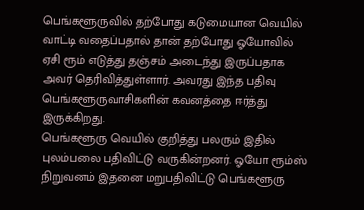பெங்களூருவில் தற்போது கடுமையான வெயில் வாட்டி வதைப்பதால் தான் தற்போது ஓயோவில் ஏசி ரூம் எடுத்து தஞ்சம் அடைந்து இருப்பதாக அவர் தெரிவித்துள்ளார். அவரது இந்த பதிவு பெங்களூருவாசிகளின் கவனத்தை ஈர்த்து இருக்கிறது.
பெங்களூரு வெயில் குறித்து பலரும் இதில் புலம்பலை பதிவிட்டு வருகின்றனர். ஓயோ ரூம்ஸ் நிறுவனம் இதனை மறுபதிவிட்டு பெங்களூரு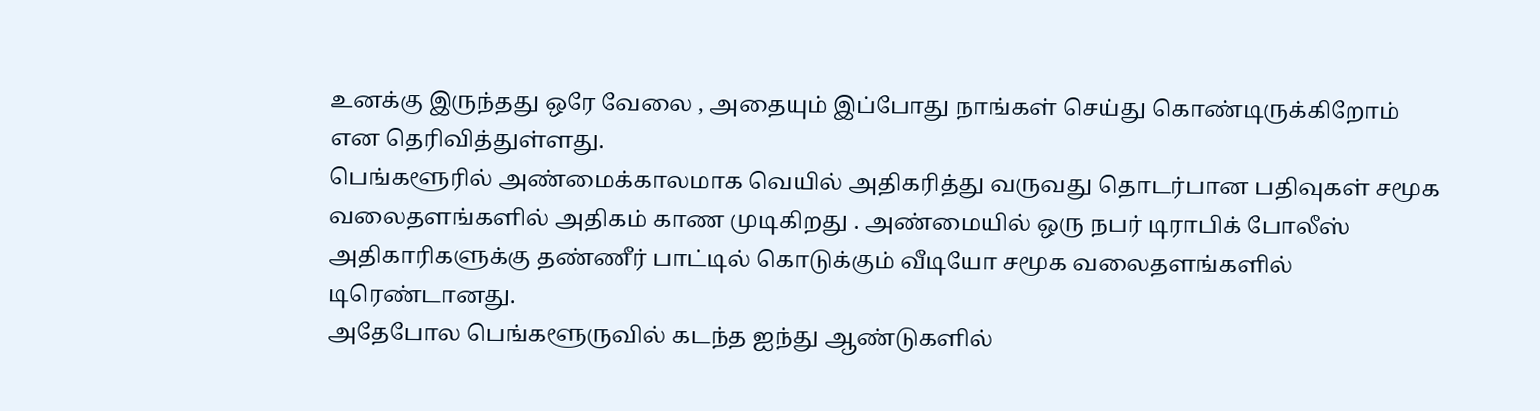உனக்கு இருந்தது ஒரே வேலை , அதையும் இப்போது நாங்கள் செய்து கொண்டிருக்கிறோம் என தெரிவித்துள்ளது.
பெங்களூரில் அண்மைக்காலமாக வெயில் அதிகரித்து வருவது தொடர்பான பதிவுகள் சமூக வலைதளங்களில் அதிகம் காண முடிகிறது . அண்மையில் ஒரு நபர் டிராபிக் போலீஸ் அதிகாரிகளுக்கு தண்ணீர் பாட்டில் கொடுக்கும் வீடியோ சமூக வலைதளங்களில் டிரெண்டானது.
அதேபோல பெங்களூருவில் கடந்த ஐந்து ஆண்டுகளில்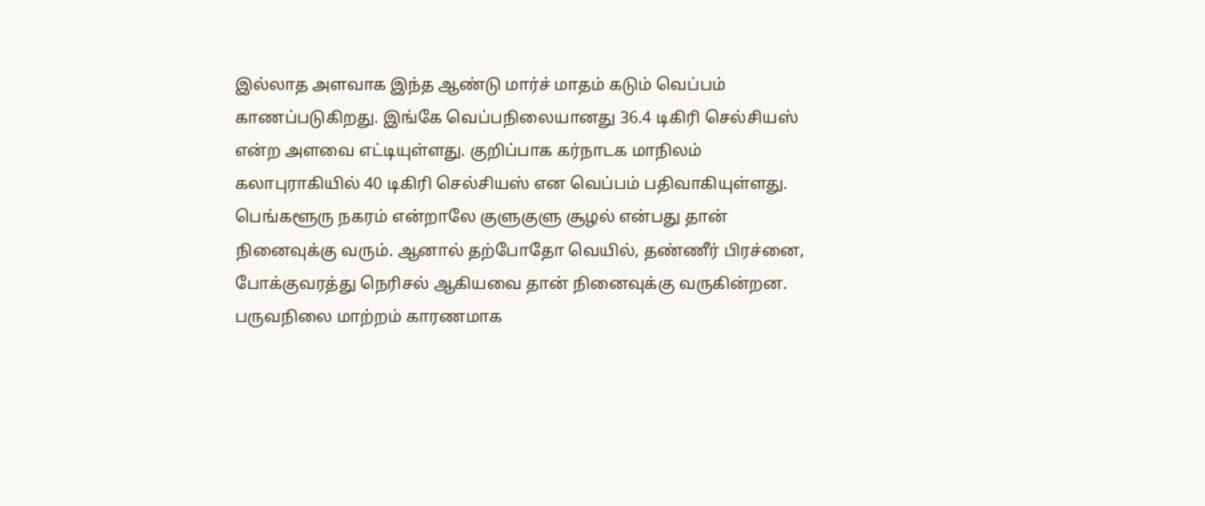இல்லாத அளவாக இந்த ஆண்டு மார்ச் மாதம் கடும் வெப்பம் காணப்படுகிறது. இங்கே வெப்பநிலையானது 36.4 டிகிரி செல்சியஸ் என்ற அளவை எட்டியுள்ளது. குறிப்பாக கர்நாடக மாநிலம் கலாபுராகியில் 40 டிகிரி செல்சியஸ் என வெப்பம் பதிவாகியுள்ளது.
பெங்களூரு நகரம் என்றாலே குளுகுளு சூழல் என்பது தான் நினைவுக்கு வரும். ஆனால் தற்போதோ வெயில், தண்ணீர் பிரச்னை, போக்குவரத்து நெரிசல் ஆகியவை தான் நினைவுக்கு வருகின்றன.
பருவநிலை மாற்றம் காரணமாக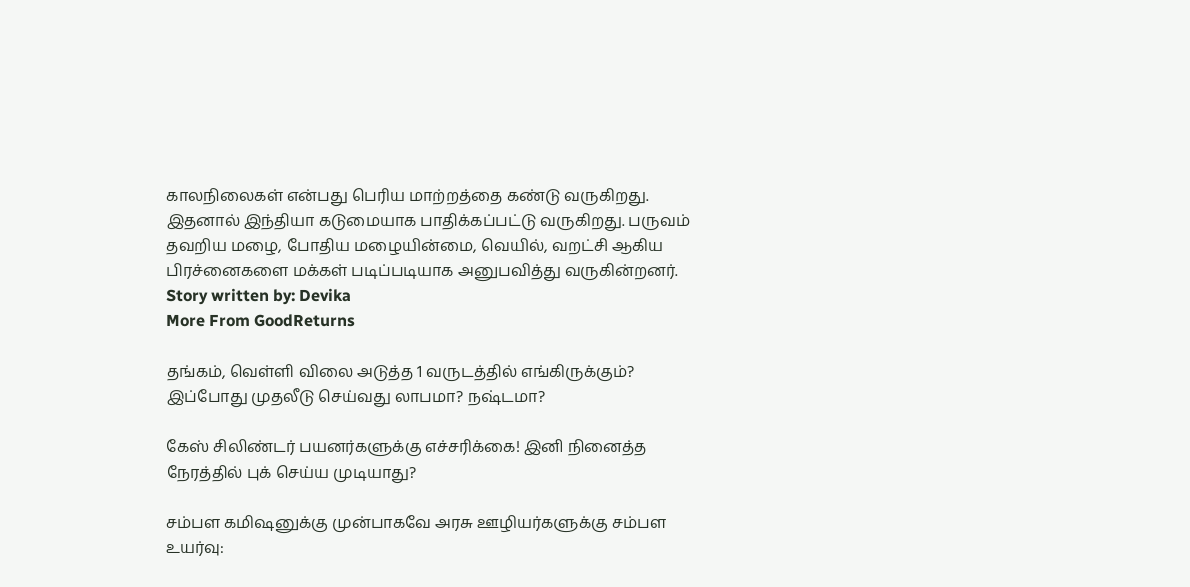காலநிலைகள் என்பது பெரிய மாற்றத்தை கண்டு வருகிறது. இதனால் இந்தியா கடுமையாக பாதிக்கப்பட்டு வருகிறது. பருவம் தவறிய மழை, போதிய மழையின்மை, வெயில், வறட்சி ஆகிய பிரச்னைகளை மக்கள் படிப்படியாக அனுபவித்து வருகின்றனர்.
Story written by: Devika
More From GoodReturns

தங்கம், வெள்ளி விலை அடுத்த 1 வருடத்தில் எங்கிருக்கும்? இப்போது முதலீடு செய்வது லாபமா? நஷ்டமா?

கேஸ் சிலிண்டர் பயனர்களுக்கு எச்சரிக்கை! இனி நினைத்த நேரத்தில் புக் செய்ய முடியாது?

சம்பள கமிஷனுக்கு முன்பாகவே அரசு ஊழியர்களுக்கு சம்பள உயர்வு: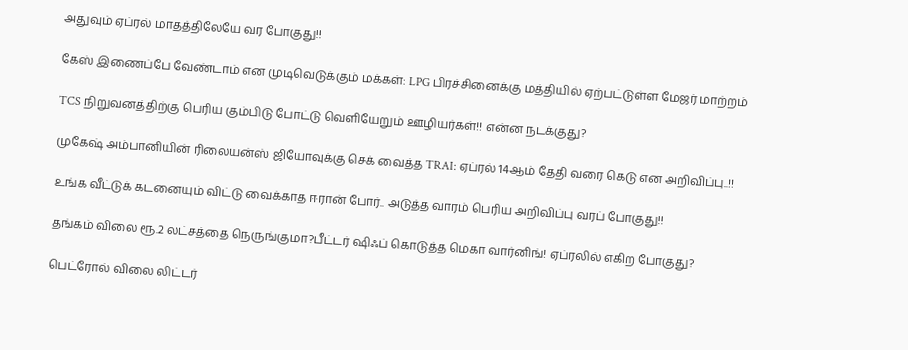அதுவும் ஏப்ரல் மாதத்திலேயே வர போகுது!!

கேஸ் இணைப்பே வேண்டாம் என முடிவெடுக்கும் மக்கள்: LPG பிரச்சினைக்கு மத்தியில் ஏற்பட்டுள்ள மேஜர் மாற்றம்

TCS நிறுவனத்திற்கு பெரிய கும்பிடு போட்டு வெளியேறும் ஊழியர்கள்!! என்ன நடக்குது?

முகேஷ் அம்பானியின் ரிலையன்ஸ் ஜியோவுக்கு செக் வைத்த TRAI: ஏப்ரல் 14ஆம் தேதி வரை கெடு என அறிவிப்பு..!!

உங்க வீட்டுக் கடனையும் விட்டு வைக்காத ஈரான் போர்.. அடுத்த வாரம் பெரிய அறிவிப்பு வரப் போகுது!!

தங்கம் விலை ரூ.2 லட்சத்தை நெருங்குமா?பீட்டர் ஷிஃப் கொடுத்த மெகா வார்னிங்! ஏப்ரலில் எகிற போகுது?

பெட்ரோல் விலை லிட்டர்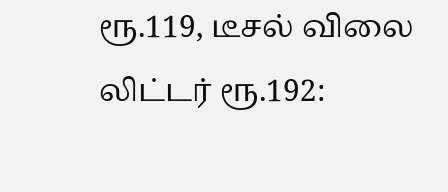ரூ.119, டீசல் விலை லிட்டர் ரூ.192: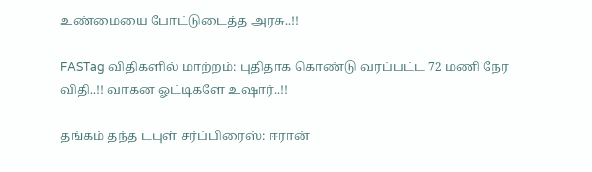உண்மையை போட்டுடைத்த அரசு..!!

FASTag விதிகளில் மாற்றம்: புதிதாக கொண்டு வரப்பட்ட 72 மணி நேர விதி..!! வாகன ஓட்டிகளே உஷார்..!!

தங்கம் தந்த டபுள் சர்ப்பிரைஸ்: ஈரான்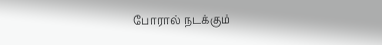போரால் நடக்கும்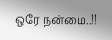ஒரே நன்மை..!!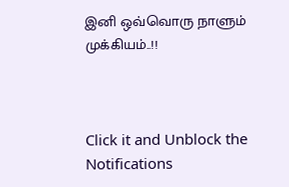இனி ஒவ்வொரு நாளும் முக்கியம்..!!



Click it and Unblock the Notifications